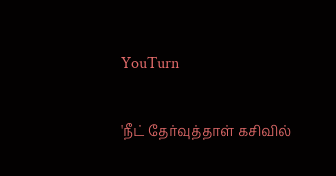YouTurn

'நீட் தேர்வுத்தாள் கசிவில்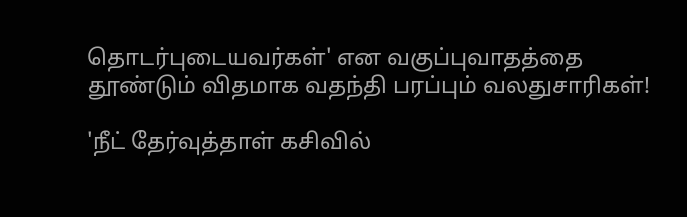தொடர்புடையவர்கள்' என வகுப்புவாதத்தை தூண்டும் விதமாக வதந்தி பரப்பும் வலதுசாரிகள்!

'நீட் தேர்வுத்தாள் கசிவில்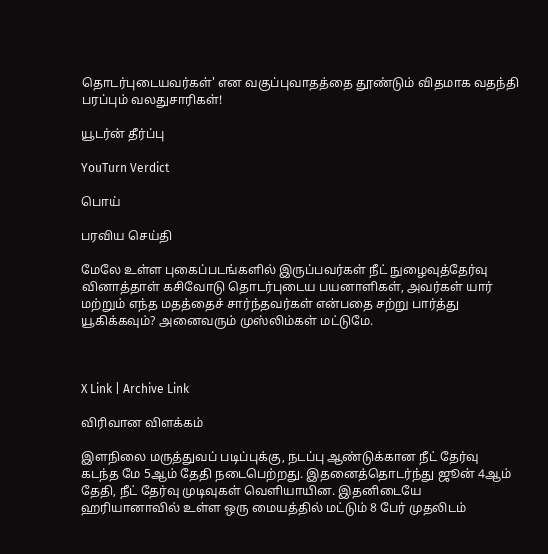தொடர்புடையவர்கள்' என வகுப்புவாதத்தை தூண்டும் விதமாக வதந்தி பரப்பும் வலதுசாரிகள்!

யூடர்ன் தீர்ப்பு

YouTurn Verdict

பொய்

பரவிய செய்தி

மேலே உள்ள புகைப்படங்களில் இருப்பவர்கள் நீட் நுழைவுத்தேர்வு வினாத்தாள் கசிவோடு தொடர்புடைய பயனாளிகள், அவர்கள் யார் மற்றும் எந்த மதத்தைச் சார்ந்தவர்கள் என்பதை சற்று பார்த்து யூகிக்கவும்? அனைவரும் முஸ்லிம்கள் மட்டுமே.



X Link | Archive Link

விரிவான விளக்கம்

இளநிலை மருத்துவப் படிப்புக்கு, நடப்பு ஆண்டுக்கான நீட் தேர்வு கடந்த மே 5ஆம் தேதி நடைபெற்றது. இதனைத்தொடர்ந்து ஜூன் 4ஆம் தேதி, நீட் தேர்வு முடிவுகள் வெளியாயின. இதனிடையே ஹரியானாவில் உள்ள ஒரு மையத்தில் மட்டும் 8 பேர் முதலிடம்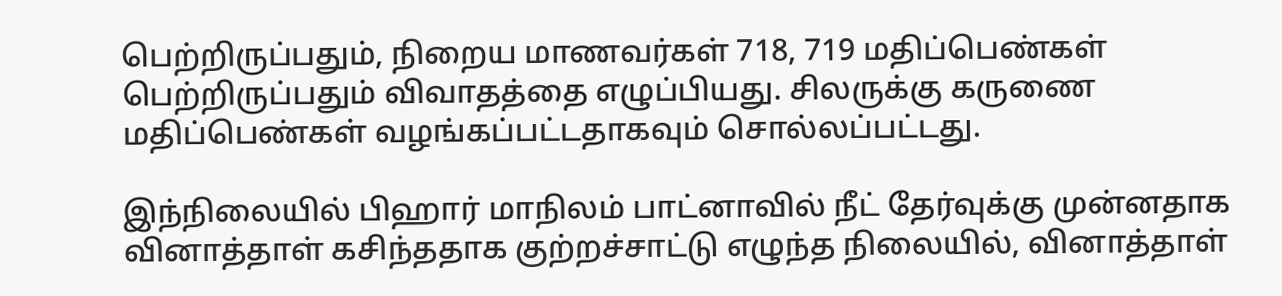பெற்றிருப்பதும், நிறைய மாணவர்கள் 718, 719 மதிப்பெண்கள் பெற்றிருப்பதும் விவாதத்தை எழுப்பியது. சிலருக்கு கருணை மதிப்பெண்கள் வழங்கப்பட்டதாகவும் சொல்லப்பட்டது.

இந்நிலையில் பிஹார் மாநிலம் பாட்னாவில் நீட் தேர்வுக்கு முன்னதாக வினாத்தாள் கசிந்ததாக குற்றச்சாட்டு எழுந்த நிலையில், வினாத்தாள்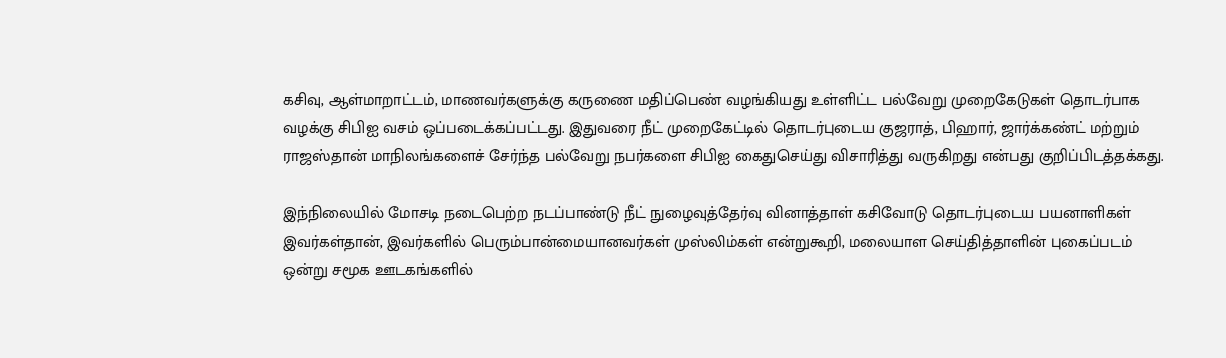கசிவு, ஆள்மாறாட்டம், மாணவர்களுக்கு கருணை மதிப்பெண் வழங்கியது உள்ளிட்ட பல்வேறு முறைகேடுகள் தொடர்பாக வழக்கு சிபிஐ வசம் ஒப்படைக்கப்பட்டது. இதுவரை நீட் முறைகேட்டில் தொடர்புடைய குஜராத், பிஹார், ஜார்க்கண்ட் மற்றும் ராஜஸ்தான் மாநிலங்களைச் சேர்ந்த பல்வேறு நபர்களை சிபிஐ கைதுசெய்து விசாரித்து வருகிறது என்பது குறிப்பிடத்தக்கது.

இந்நிலையில் மோசடி நடைபெற்ற நடப்பாண்டு நீட் நுழைவுத்தேர்வு வினாத்தாள் கசிவோடு தொடர்புடைய பயனாளிகள் இவர்கள்தான், இவர்களில் பெரும்பான்மையானவர்கள் முஸ்லிம்கள் என்றுகூறி, மலையாள செய்தித்தாளின் புகைப்படம் ஒன்று சமூக ஊடகங்களில்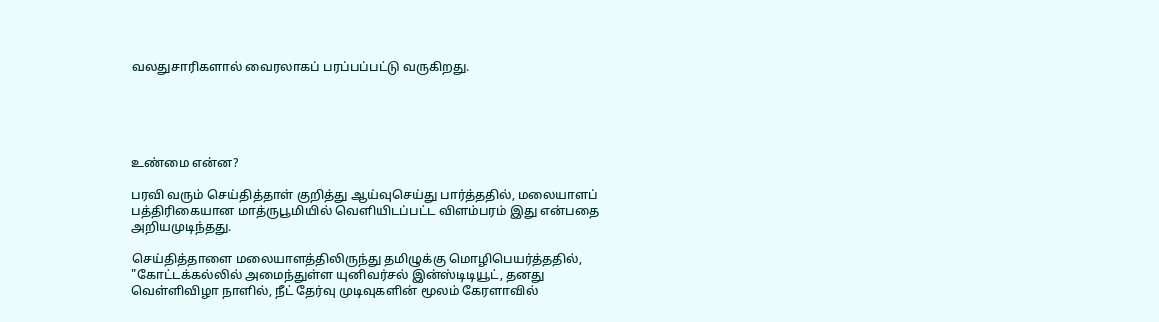வலதுசாரிகளால் வைரலாகப் பரப்பப்பட்டு வருகிறது.





உண்மை என்ன?

பரவி வரும் செய்தித்தாள் குறித்து ஆய்வுசெய்து பார்த்ததில், மலையாளப் பத்திரிகையான மாத்ருபூமியில் வெளியிடப்பட்ட விளம்பரம் இது என்பதை அறியமுடிந்தது.

செய்தித்தாளை மலையாளத்திலிருந்து தமிழுக்கு மொழிபெயர்த்ததில், "கோட்டக்கல்லில் அமைந்துள்ள யுனிவர்சல் இன்ஸ்டிடியூட், தனது வெள்ளிவிழா நாளில், நீட் தேர்வு முடிவுகளின் மூலம் கேரளாவில்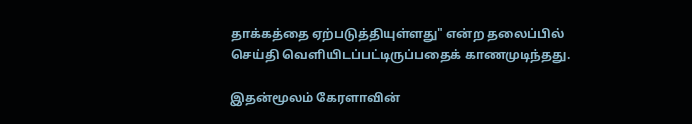தாக்கத்தை ஏற்படுத்தியுள்ளது" என்ற தலைப்பில் செய்தி வெளியிடப்பட்டிருப்பதைக் காணமுடிந்தது.

இதன்மூலம் கேரளாவின்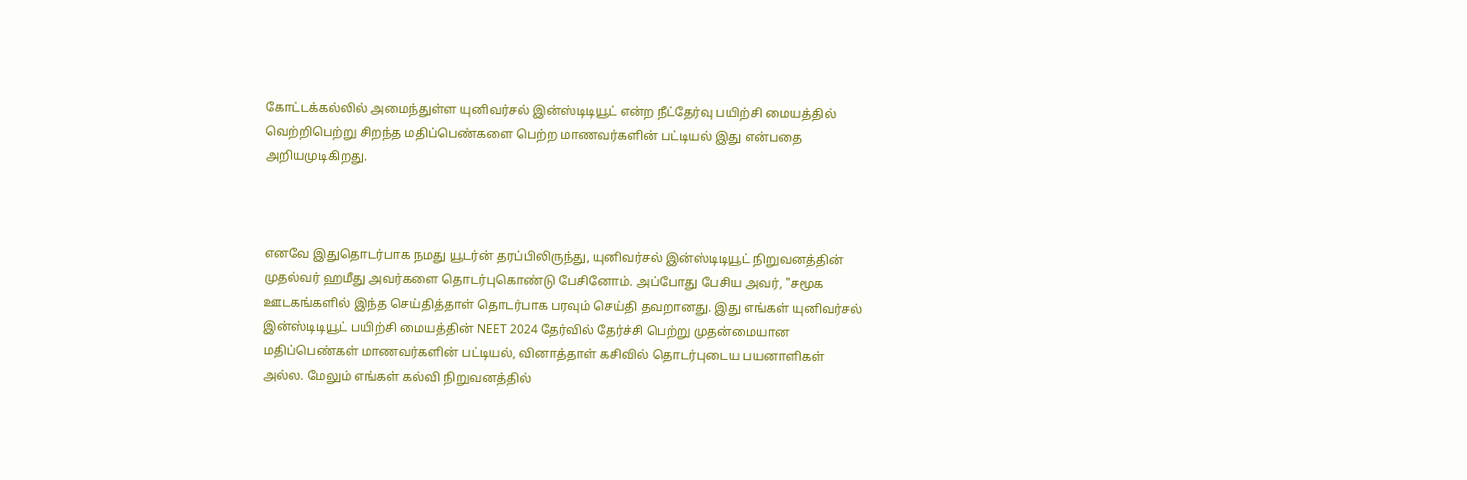கோட்டக்கல்லில் அமைந்துள்ள யுனிவர்சல் இன்ஸ்டிடியூட் என்ற நீட்தேர்வு பயிற்சி மையத்தில் வெற்றிபெற்று சிறந்த மதிப்பெண்களை பெற்ற மாணவர்களின் பட்டியல் இது என்பதை அறியமுடிகிறது.



எனவே இதுதொடர்பாக நமது யூடர்ன் தரப்பிலிருந்து, யுனிவர்சல் இன்ஸ்டிடியூட் நிறுவனத்தின் முதல்வர் ஹமீது அவர்களை தொடர்புகொண்டு பேசினோம். அப்போது பேசிய அவர், "சமூக ஊடகங்களில் இந்த செய்தித்தாள் தொடர்பாக பரவும் செய்தி தவறானது. இது எங்கள் யுனிவர்சல் இன்ஸ்டிடியூட் பயிற்சி மையத்தின் NEET 2024 தேர்வில் தேர்ச்சி பெற்று முதன்மையான மதிப்பெண்கள் மாணவர்களின் பட்டியல், வினாத்தாள் கசிவில் தொடர்புடைய பயனாளிகள் அல்ல. மேலும் எங்கள் கல்வி நிறுவனத்தில்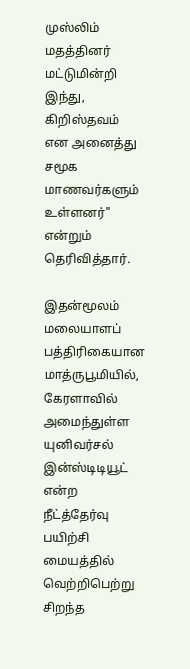முஸ்லிம் மதத்தினர் மட்டுமின்றி இந்து, கிறிஸ்தவம் என அனைத்து சமூக மாணவர்களும் உள்ளனர்" என்றும் தெரிவித்தார்.

இதன்மூலம் மலையாளப் பத்திரிகையான மாத்ருபூமியில், கேரளாவில் அமைந்துள்ள யுனிவர்சல் இன்ஸ்டிடியூட் என்ற நீட்த்தேர்வு பயிற்சி மையத்தில் வெற்றிபெற்று சிறந்த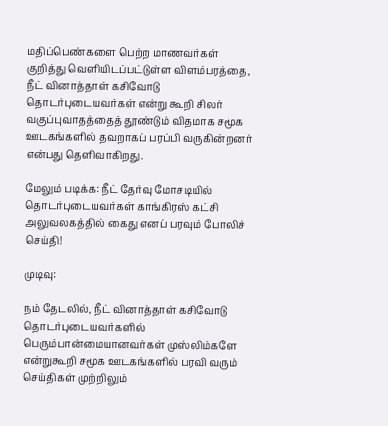மதிப்பெண்களை பெற்ற மாணவர்கள் குறித்து வெளியிடப்பட்டுள்ள விளம்பரத்தை, நீட் வினாத்தாள் கசிவோடு தொடர்புடையவர்கள் என்று கூறி சிலர் வகுப்புவாதத்தைத் தூண்டும் விதமாக சமூக ஊடகங்களில் தவறாகப் பரப்பி வருகின்றனர் என்பது தெளிவாகிறது.

மேலும் படிக்க: நீட் தேர்வு மோசடியில் தொடர்புடையவர்கள் காங்கிரஸ் கட்சி அலுவலகத்தில் கைது எனப் பரவும் போலிச் செய்தி!

முடிவு:

நம் தேடலில், நீட் வினாத்தாள் கசிவோடு தொடர்புடையவர்களில் பெரும்பான்மையானவர்கள் முஸ்லிம்களே என்றுகூறி சமூக ஊடகங்களில் பரவி வரும் செய்திகள் முற்றிலும்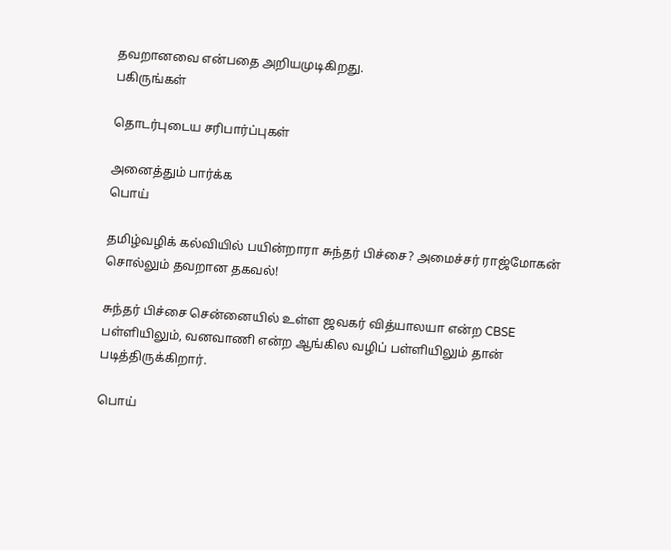தவறானவை என்பதை அறியமுடிகிறது.
பகிருங்கள்

தொடர்புடைய சரிபார்ப்புகள்

அனைத்தும் பார்க்க
பொய்

தமிழ்வழிக் கல்வியில் பயின்றாரா சுந்தர் பிச்சை? அமைச்சர் ராஜ்மோகன் சொல்லும் தவறான தகவல்!

சுந்தர் பிச்சை சென்னையில் உள்ள ஜவகர் வித்யாலயா என்ற CBSE பள்ளியிலும், வனவாணி என்ற ஆங்கில வழிப் பள்ளியிலும் தான் படித்திருக்கிறார்.

பொய்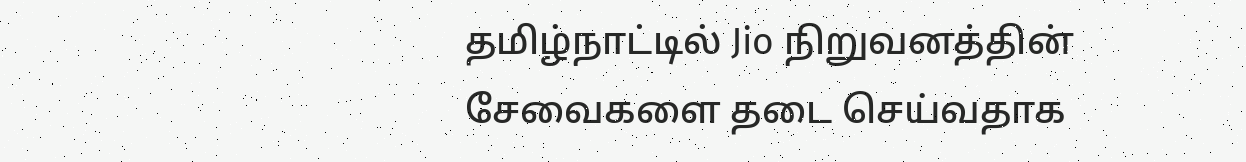தமிழ்நாட்டில் Jio நிறுவனத்தின் சேவைகளை தடை செய்வதாக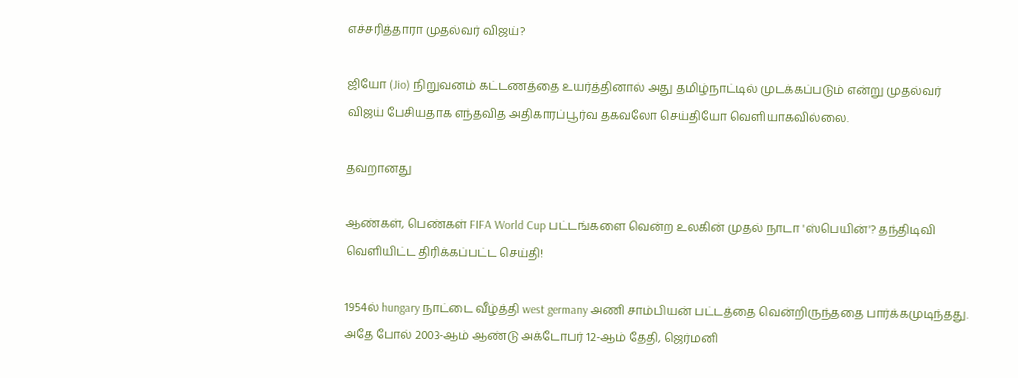எச்சரித்தாரா முதல்வர் விஜய்?

ஜியோ (Jio) நிறுவனம் கட்டணத்தை உயர்த்தினால் அது தமிழ்நாட்டில் முடக்கப்படும் என்று முதல்வர் விஜய் பேசியதாக எந்தவித அதிகாரப்பூர்வ தகவலோ செய்தியோ வெளியாகவில்லை.

தவறானது

ஆண்கள், பெண்கள் FIFA World Cup பட்டங்களை வென்ற உலகின் முதல் நாடா 'ஸ்பெயின்'? தந்திடிவி வெளியிட்ட திரிக்கப்பட்ட செய்தி!

1954ல் hungary நாட்டை வீழ்த்தி west germany அணி சாம்பியன் பட்டத்தை வென்றிருந்ததை பார்க்கமுடிந்தது. அதே போல் 2003-ஆம் ஆண்டு அக்டோபர் 12-ஆம் தேதி, ஜெர்மனி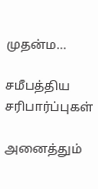முதன்ம…

சமீபத்திய சரிபார்ப்புகள்

அனைத்தும்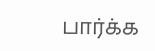பார்க்க